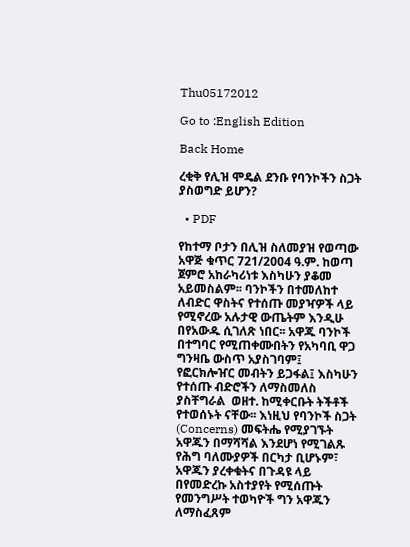Thu05172012

Go to :English Edition

Back Home

ረቂቅ የሊዝ ሞዴል ደንቡ የባንኮችን ስጋት ያስወግድ ይሆን?

  • PDF

የከተማ ቦታን በሊዝ ስለመያዝ የወጣው አዋጅ ቁጥር 721/2004 ዓ.ም. ከወጣ ጀምሮ አከራካሪነቱ እስካሁን ያቆመ አይመስልም፡፡ ባንኮችን በተመለከተ ለብድር ዋስትና የተሰጡ መያዣዎች ላይ የሚኖረው አሉታዊ ውጤትም እንዲሁ በየአውዱ ሲገለጽ ነበር፡፡ አዋጁ ባንኮች በተግባር የሚጠቀሙበትን የአካባቢ ዋጋ ግንዛቤ ውስጥ አያስገባም፤ የፎርክሎዠር መብትን ይጋፋል፤ እስካሁን የተሰጡ ብድሮችን ለማስመለስ ያስቸግራል  ወዘተ. ከሚቀርቡት ትችቶች የተወሰኑት ናቸው፡፡ እነዚህ የባንኮች ስጋት (Concerns) መፍትሔ የሚያገኙት አዋጁን በማሻሻል እንደሆነ የሚገልጹ የሕግ ባለሙያዎች በርካታ ቢሆኑም፣ አዋጁን ያረቀቁትና በጉዳዩ ላይ በየመድረኩ አስተያየት የሚሰጡት የመንግሥት ተወካዮች ግን አዋጁን ለማስፈጸም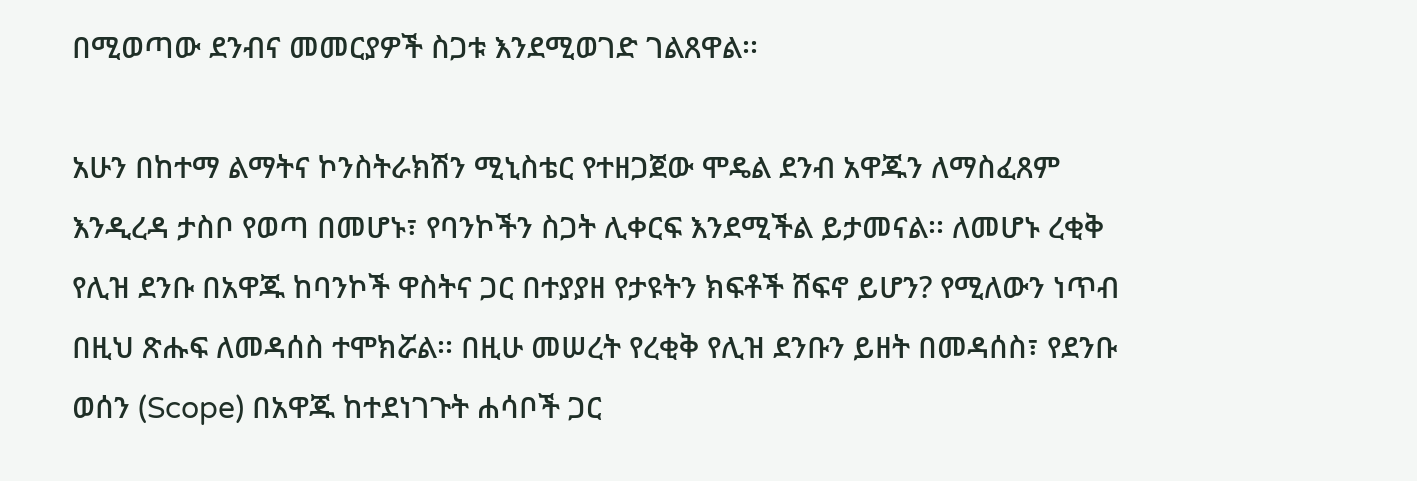በሚወጣው ደንብና መመርያዎች ስጋቱ እንደሚወገድ ገልጸዋል፡፡

አሁን በከተማ ልማትና ኮንስትራክሽን ሚኒስቴር የተዘጋጀው ሞዴል ደንብ አዋጁን ለማስፈጸም እንዲረዳ ታስቦ የወጣ በመሆኑ፣ የባንኮችን ስጋት ሊቀርፍ እንደሚችል ይታመናል፡፡ ለመሆኑ ረቂቅ የሊዝ ደንቡ በአዋጁ ከባንኮች ዋስትና ጋር በተያያዘ የታዩትን ክፍቶች ሸፍኖ ይሆን? የሚለውን ነጥብ በዚህ ጽሑፍ ለመዳሰስ ተሞክሯል፡፡ በዚሁ መሠረት የረቂቅ የሊዝ ደንቡን ይዘት በመዳሰስ፣ የደንቡ ወሰን (Scope) በአዋጁ ከተደነገጉት ሐሳቦች ጋር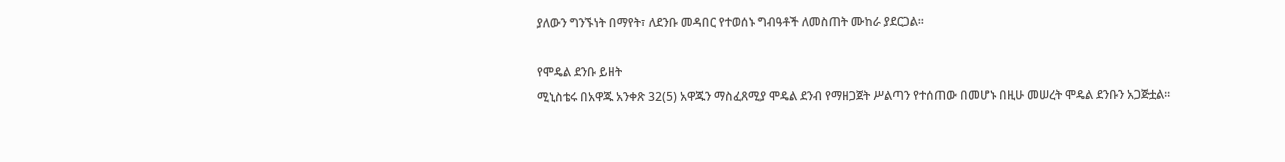ያለውን ግንኙነት በማየት፣ ለደንቡ መዳበር የተወሰኑ ግብዓቶች ለመስጠት ሙከራ ያደርጋል፡፡

የሞዴል ደንቡ ይዘት
ሚኒስቴሩ በአዋጁ አንቀጽ 32(5) አዋጁን ማስፈጸሚያ ሞዴል ደንብ የማዘጋጀት ሥልጣን የተሰጠው በመሆኑ በዚሁ መሠረት ሞዴል ደንቡን አጋጅቷል፡፡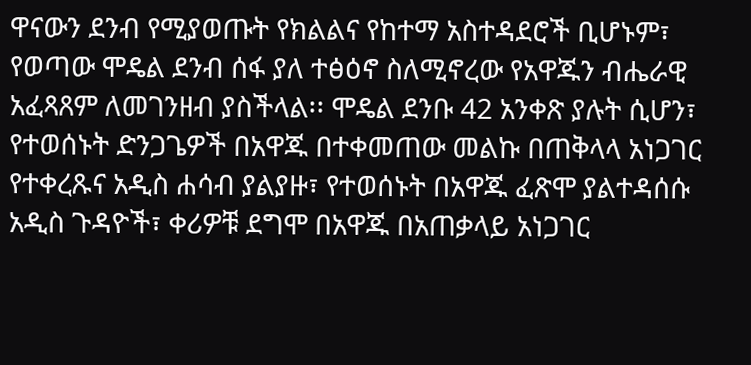ዋናውን ደንብ የሚያወጡት የክልልና የከተማ አስተዳደሮች ቢሆኑም፣ የወጣው ሞዴል ደንብ ሰፋ ያለ ተፅዕኖ ስለሚኖረው የአዋጁን ብሔራዊ አፈጻጸም ለመገንዘብ ያስችላል፡፡ ሞዴል ደንቡ 42 አንቀጽ ያሉት ሲሆን፣ የተወሰኑት ድንጋጌዎች በአዋጁ በተቀመጠው መልኩ በጠቅላላ አነጋገር የተቀረጹና አዲስ ሐሳብ ያልያዙ፣ የተወሰኑት በአዋጁ ፈጽሞ ያልተዳሰሱ አዲስ ጉዳዮች፣ ቀሪዎቹ ደግሞ በአዋጁ በአጠቃላይ አነጋገር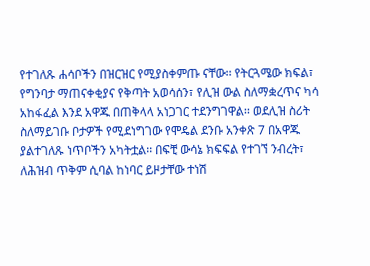የተገለጹ ሐሳቦችን በዝርዝር የሚያስቀምጡ ናቸው፡፡ የትርጓሜው ክፍል፣ የግንባታ ማጠናቀቂያና የቅጣት አወሳሰን፣ የሊዝ ውል ስለማቋረጥና ካሳ አከፋፈል እንደ አዋጁ በጠቅላላ አነጋገር ተደንግገዋል፡፡ ወደሊዝ ስሪት ስለማይገቡ ቦታዎች የሚደነግገው የሞዴል ደንቡ አንቀጽ 7 በአዋጁ ያልተገለጹ ነጥቦችን አካትቷል፡፡ በፍቺ ውሳኔ ክፍፍል የተገኘ ንብረት፣ ለሕዝብ ጥቅም ሲባል ከነባር ይዞታቸው ተነሽ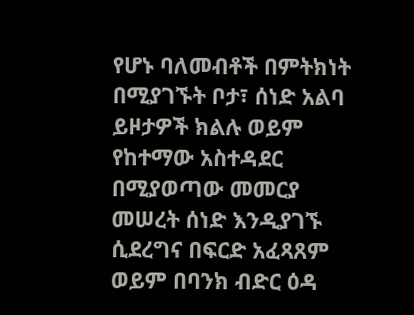የሆኑ ባለመብቶች በምትክነት በሚያገኙት ቦታ፣ ሰነድ አልባ ይዞታዎች ክልሉ ወይም የከተማው አስተዳደር በሚያወጣው መመርያ መሠረት ሰነድ እንዲያገኙ ሲደረግና በፍርድ አፈጻጸም ወይም በባንክ ብድር ዕዳ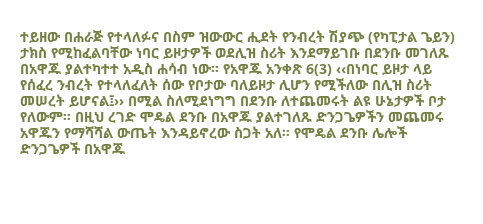ተይዘው በሐራጅ የተላለፉና በስም ዝውውር ሒደት የንብረት ሽያጭ (የካፒታል ጌይን) ታክስ የሚከፈልባቸው ነባር ይዞታዎች ወደሊዝ ስሪት እንደማይገቡ በደንቡ መገለጹ በአዋጁ ያልተካተተ አዲስ ሐሳብ ነው፡፡ የአዋጁ አንቀጽ 6(3) ‹‹በነባር ይዞታ ላይ የሰፈረ ንብረት የተላለፈለት ሰው የቦታው ባለይዞታ ሊሆን የሚችለው በሊዝ ስሪት መሠረት ይሆናል፤›› በሚል ስለሚደነግግ በደንቡ ለተጨመሩት ልዩ ሁኔታዎች ቦታ የለውም፡፡ በዚህ ረገድ ሞዴል ደንቡ በአዋጁ ያልተገለጹ ድንጋጌዎችን መጨመሩ አዋጁን የማሻሻል ውጤት እንዳይኖረው ስጋት አለ፡፡ የሞዴል ደንቡ ሌሎች ድንጋጌዎች በአዋጁ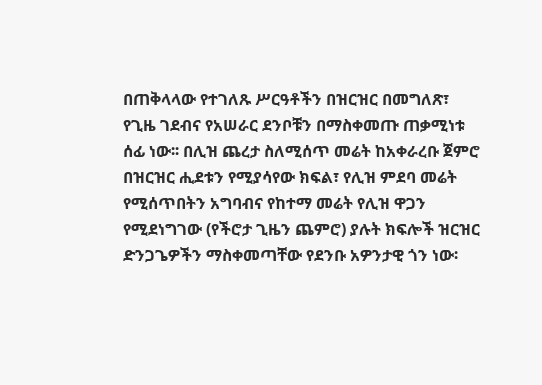በጠቅላላው የተገለጹ ሥርዓቶችን በዝርዝር በመግለጽ፣ የጊዜ ገደብና የአሠራር ደንቦቹን በማስቀመጡ ጠቃሚነቱ ሰፊ ነው፡፡ በሊዝ ጨረታ ስለሚሰጥ መሬት ከአቀራረቡ ጀምሮ በዝርዝር ሒደቱን የሚያሳየው ክፍል፣ የሊዝ ምደባ መሬት የሚሰጥበትን አግባብና የከተማ መሬት የሊዝ ዋጋን የሚደነግገው (የችሮታ ጊዜን ጨምሮ) ያሉት ክፍሎች ዝርዝር ድንጋጌዎችን ማስቀመጣቸው የደንቡ አዎንታዊ ጎን ነው፡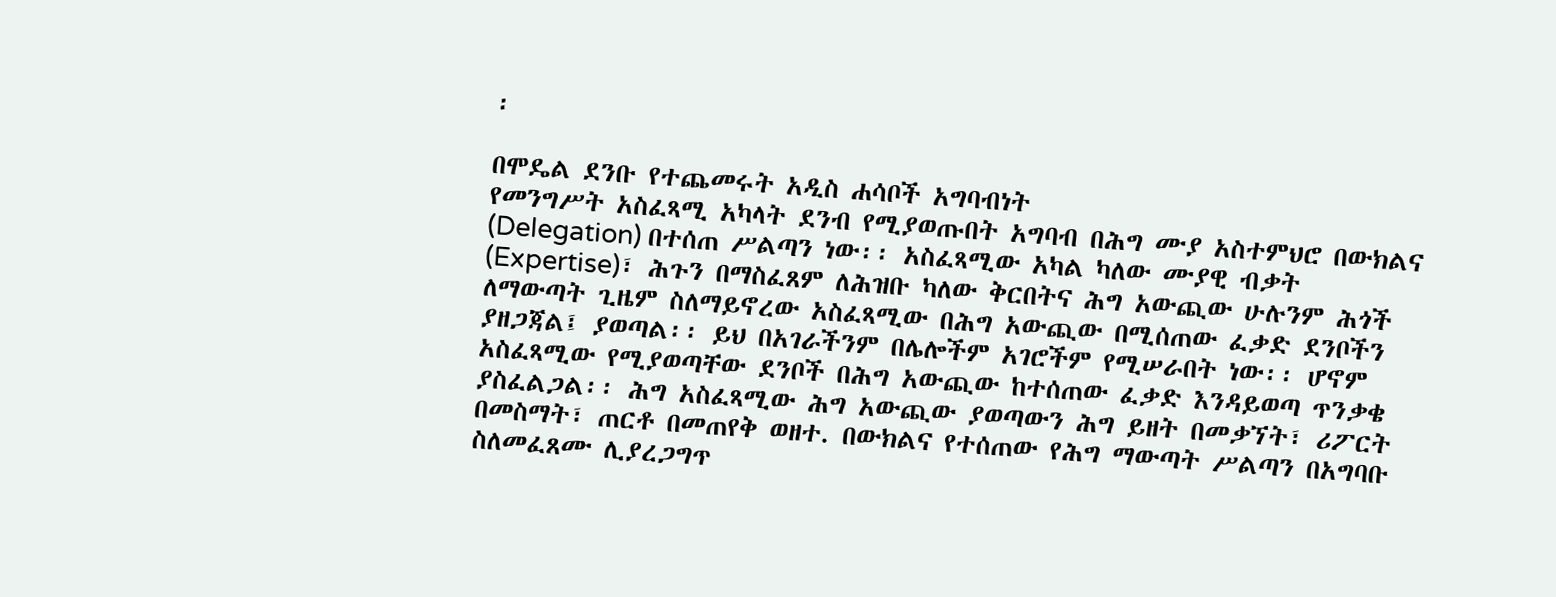፡

በሞዴል ደንቡ የተጨመሩት አዲስ ሐሳቦች አግባብነት
የመንግሥት አስፈጻሚ አካላት ደንብ የሚያወጡበት አግባብ በሕግ ሙያ አስተምህሮ በውክልና (Delegation) በተሰጠ ሥልጣን ነው፡፡ አስፈጻሚው አካል ካለው ሙያዊ ብቃት (Expertise)፣ ሕጉን በማስፈጸም ለሕዝቡ ካለው ቅርበትና ሕግ አውጪው ሁሉንም ሕጎች ለማውጣት ጊዜም ስለማይኖረው አስፈጻሚው በሕግ አውጪው በሚሰጠው ፈቃድ ደንቦችን ያዘጋጃል፤ ያወጣል፡፡ ይህ በአገራችንም በሌሎችም አገሮችም የሚሠራበት ነው፡፡ ሆኖም አስፈጻሚው የሚያወጣቸው ደንቦች በሕግ አውጪው ከተሰጠው ፈቃድ እንዳይወጣ ጥንቃቄ ያስፈልጋል፡፡ ሕግ አስፈጻሚው ሕግ አውጪው ያወጣውን ሕግ ይዘት በመቃኘት፣ ሪፖርት በመስማት፣ ጠርቶ በመጠየቅ ወዘተ. በውክልና የተሰጠው የሕግ ማውጣት ሥልጣን በአግባቡ ስለመፈጸሙ ሊያረጋግጥ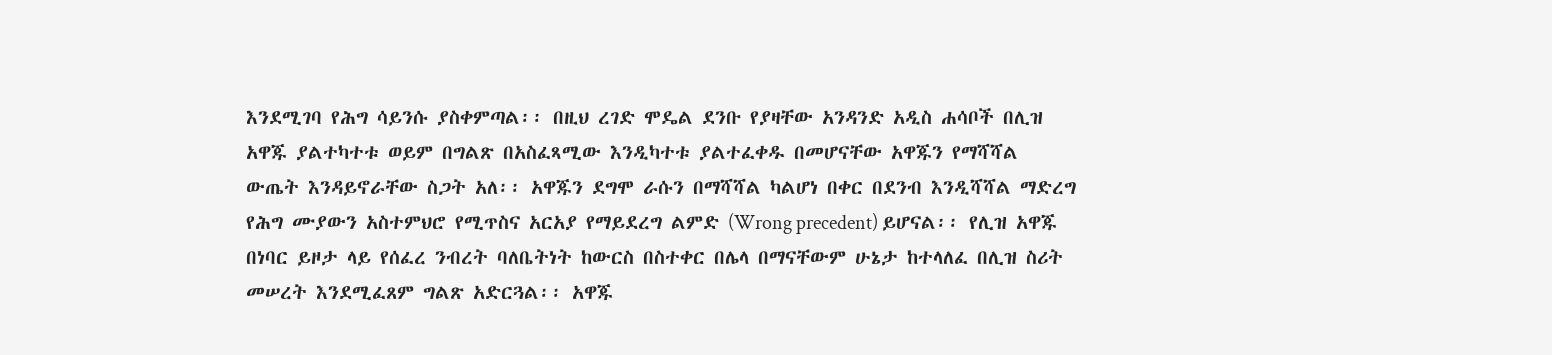እንደሚገባ የሕግ ሳይንሱ ያስቀምጣል፡፡ በዚህ ረገድ ሞዴል ደንቡ የያዛቸው አንዳንድ አዲስ ሐሳቦች በሊዝ አዋጁ ያልተካተቱ ወይም በግልጽ በአስፈጻሚው እንዲካተቱ ያልተፈቀዱ በመሆናቸው አዋጁን የማሻሻል ውጤት እንዳይኖራቸው ስጋት አለ፡፡ አዋጁን ደግሞ ራሱን በማሻሻል ካልሆነ በቀር በደንብ እንዲሻሻል ማድረግ የሕግ ሙያውን አስተምህሮ የሚጥስና አርአያ የማይደረግ ልምድ (Wrong precedent) ይሆናል፡፡ የሊዝ አዋጁ በነባር ይዞታ ላይ የሰፈረ ንብረት ባለቤትነት ከውርስ በስተቀር በሌላ በማናቸውም ሁኔታ ከተላለፈ በሊዝ ስሪት መሠረት እንደሚፈጸም ግልጽ አድርጓል፡፡ አዋጁ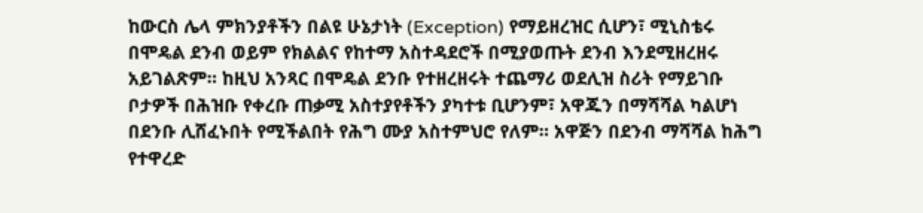ከውርስ ሌላ ምክንያቶችን በልዩ ሁኔታነት (Exception) የማይዘረዝር ሲሆን፣ ሚኒስቴሩ በሞዴል ደንብ ወይም የክልልና የከተማ አስተዳደሮች በሚያወጡት ደንብ እንደሚዘረዘሩ አይገልጽም፡፡ ከዚህ አንጻር በሞዴል ደንቡ የተዘረዘሩት ተጨማሪ ወደሊዝ ስሪት የማይገቡ ቦታዎች በሕዝቡ የቀረቡ ጠቃሚ አስተያየቶችን ያካተቱ ቢሆንም፣ አዋጁን በማሻሻል ካልሆነ በደንቡ ሊሸፈኑበት የሚችልበት የሕግ ሙያ አስተምህሮ የለም፡፡ አዋጅን በደንብ ማሻሻል ከሕግ የተዋረድ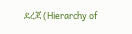ደረጃ (Hierarchy of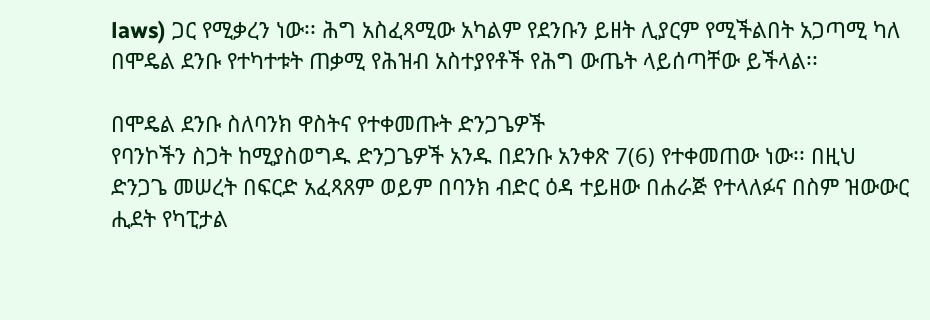laws) ጋር የሚቃረን ነው፡፡ ሕግ አስፈጻሚው አካልም የደንቡን ይዘት ሊያርም የሚችልበት አጋጣሚ ካለ በሞዴል ደንቡ የተካተቱት ጠቃሚ የሕዝብ አስተያየቶች የሕግ ውጤት ላይሰጣቸው ይችላል፡፡

በሞዴል ደንቡ ስለባንክ ዋስትና የተቀመጡት ድንጋጌዎች
የባንኮችን ስጋት ከሚያስወግዱ ድንጋጌዎች አንዱ በደንቡ አንቀጽ 7(6) የተቀመጠው ነው፡፡ በዚህ ድንጋጌ መሠረት በፍርድ አፈጻጸም ወይም በባንክ ብድር ዕዳ ተይዘው በሐራጅ የተላለፉና በስም ዝውውር ሒደት የካፒታል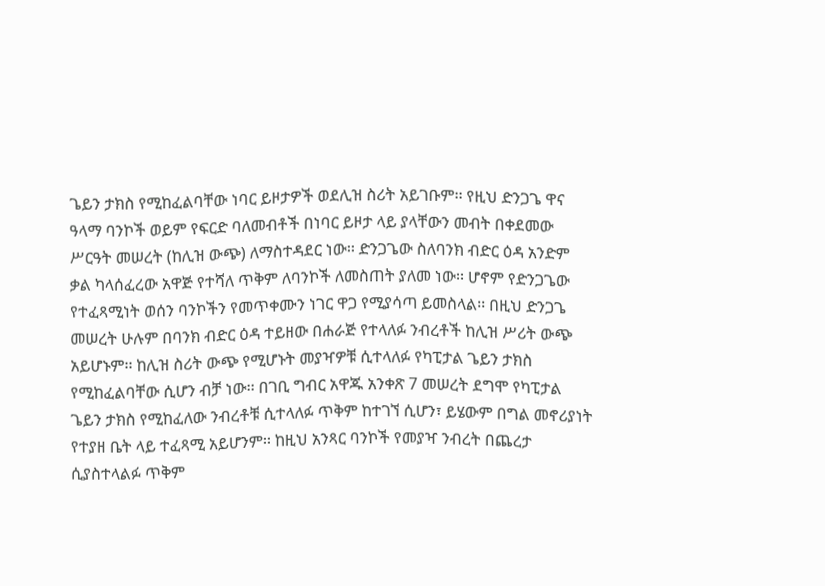ጌይን ታክስ የሚከፈልባቸው ነባር ይዞታዎች ወደሊዝ ስሪት አይገቡም፡፡ የዚህ ድንጋጌ ዋና ዓላማ ባንኮች ወይም የፍርድ ባለመብቶች በነባር ይዞታ ላይ ያላቸውን መብት በቀደመው ሥርዓት መሠረት (ከሊዝ ውጭ) ለማስተዳደር ነው፡፡ ድንጋጌው ስለባንክ ብድር ዕዳ አንድም ቃል ካላሰፈረው አዋጅ የተሻለ ጥቅም ለባንኮች ለመስጠት ያለመ ነው፡፡ ሆኖም የድንጋጌው የተፈጻሚነት ወሰን ባንኮችን የመጥቀሙን ነገር ዋጋ የሚያሳጣ ይመስላል፡፡ በዚህ ድንጋጌ መሠረት ሁሉም በባንክ ብድር ዕዳ ተይዘው በሐራጅ የተላለፉ ንብረቶች ከሊዝ ሥሪት ውጭ አይሆኑም፡፡ ከሊዝ ስሪት ውጭ የሚሆኑት መያዣዎቹ ሲተላለፉ የካፒታል ጌይን ታክስ የሚከፈልባቸው ሲሆን ብቻ ነው፡፡ በገቢ ግብር አዋጁ አንቀጽ 7 መሠረት ደግሞ የካፒታል ጌይን ታክስ የሚከፈለው ንብረቶቹ ሲተላለፉ ጥቅም ከተገኘ ሲሆን፣ ይሄውም በግል መኖሪያነት የተያዘ ቤት ላይ ተፈጻሚ አይሆንም፡፡ ከዚህ አንጻር ባንኮች የመያዣ ንብረት በጨረታ ሲያስተላልፉ ጥቅም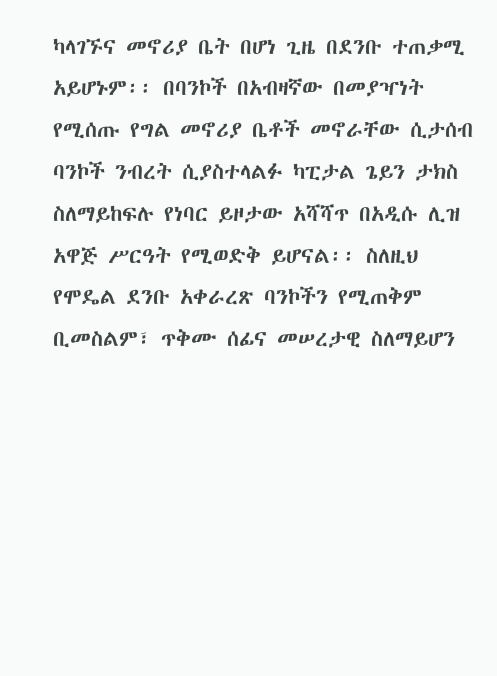ካላገኙና መኖሪያ ቤት በሆነ ጊዜ በደንቡ ተጠቃሚ አይሆኑም፡፡ በባንኮች በአብዛኛው በመያዣነት የሚሰጡ የግል መኖሪያ ቤቶች መኖራቸው ሲታሰብ ባንኮች ንብረት ሲያስተላልፉ ካፒታል ጌይን ታክስ ስለማይከፍሉ የነባር ይዞታው አሻሻጥ በአዲሱ ሊዝ አዋጅ ሥርዓት የሚወድቅ ይሆናል፡፡ ስለዚህ የሞዴል ደንቡ አቀራረጽ ባንኮችን የሚጠቅም ቢመስልም፣ ጥቅሙ ሰፊና መሠረታዊ ስለማይሆን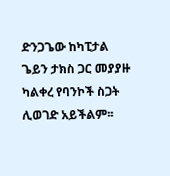ድንጋጌው ከካፒታል ጌይን ታክስ ጋር መያያዙ ካልቀረ የባንኮች ስጋት ሊወገድ አይችልም፡፡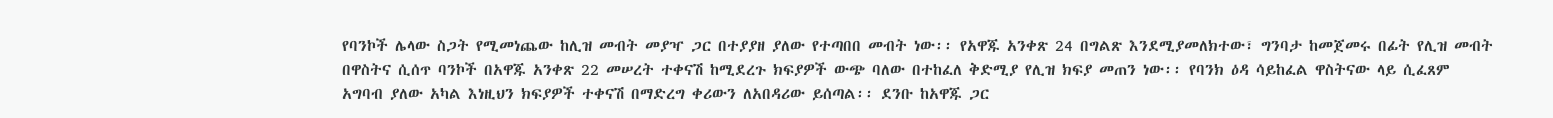የባንኮች ሌላው ስጋት የሚመነጨው ከሊዝ መብት መያዣ ጋር በተያያዘ ያለው የተጣበበ መብት ነው፡፡ የአዋጁ አንቀጽ 24 በግልጽ እንደሚያመለክተው፣ ግንባታ ከመጀመሩ በፊት የሊዝ መብት በዋስትና ሲሰጥ ባንኮች በአዋጁ አንቀጽ 22 መሠረት ተቀናሽ ከሚደረጉ ክፍያዎች ውጭ ባለው በተከፈለ ቅድሚያ የሊዝ ክፍያ መጠን ነው፡፡ የባንክ ዕዳ ሳይከፈል ዋስትናው ላይ ሲፈጸም አግባብ ያለው አካል እነዚህን ክፍያዎች ተቀናሽ በማድረግ ቀሪውን ለአበዳሪው ይሰጣል፡፡ ደንቡ ከአዋጁ ጋር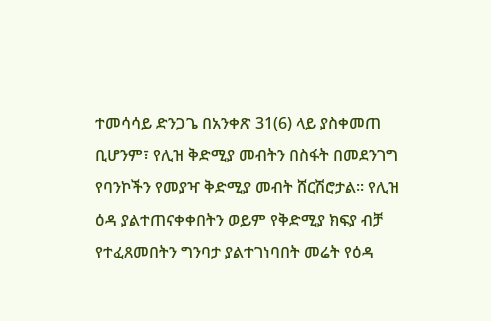ተመሳሳይ ድንጋጌ በአንቀጽ 31(6) ላይ ያስቀመጠ ቢሆንም፣ የሊዝ ቅድሚያ መብትን በስፋት በመደንገግ የባንኮችን የመያዣ ቅድሚያ መብት ሸርሽሮታል፡፡ የሊዝ ዕዳ ያልተጠናቀቀበትን ወይም የቅድሚያ ክፍያ ብቻ የተፈጸመበትን ግንባታ ያልተገነባበት መሬት የዕዳ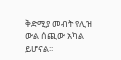ቅድሚያ መብት የሊዝ ውል ሰጪው አካል ይሆናል፡፡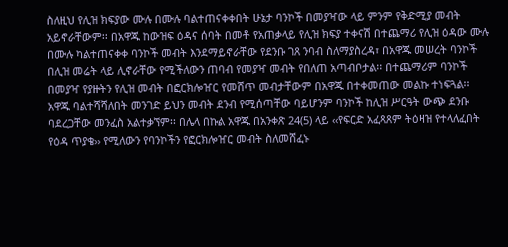ስለዚህ የሊዝ ክፍያው ሙሉ በሙሉ ባልተጠናቀቀበት ሁኔታ ባንኮች በመያዣው ላይ ምንም የቅድሚያ መብት አይኖራቸውም፡፡ በአዋጁ ከውዝፍ ዕዳና ሰባት በመቶ የአጠቃላይ የሊዝ ክፍያ ተቀናሽ በተጨማሪ የሊዝ ዕዳው ሙሉ በሙሉ ካልተጠናቀቀ ባንኮች መብት እንደማይኖራቸው የደንቡ ገጸ ንባብ ስለማያስረዳ፣ በአዋጁ መሠረት ባንኮች በሊዝ መሬት ላይ ሊኖራቸው የሚችለውን ጠባብ የመያዣ መብት የበለጠ አጣብቦታል፡፡ በተጨማሪም ባንኮች በመያዣ የያዙትን የሊዝ መብት በፎርክሎዠር የመሸጥ መብታቸውም በአዋጁ በተቀመጠው መልኩ ተነፍጓል፡፡ አዋጁ ባልተሻሻለበት መንገድ ይህን መብት ደንብ የሚሰጣቸው ባይሆንም ባንኮች ከሊዝ ሥርዓት ውጭ ደንቡ ባደረጋቸው መንፈስ አልተቃኘም፡፡ በሌላ በኩል አዋጁ በአንቀጽ 24(5) ላይ ‹‹የፍርድ አፈጻጸም ትዕዛዝ የተላለፈበት የዕዳ ጥያቄ›› የሚለውን የባንኮችን የፎርክሎዠር መብት ስለመሸፈኑ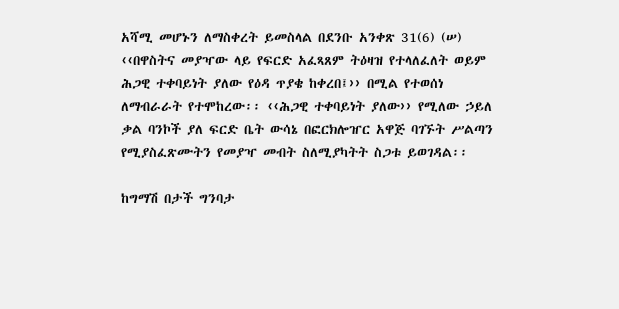አሻሚ መሆኑን ለማስቀረት ይመስላል በደንቡ አንቀጽ 31(6) (ሠ) ‹‹በዋስትና መያዣው ላይ የፍርድ አፈጻጸም ትዕዛዝ የተላለፈለት ወይም ሕጋዊ ተቀባይነት ያለው የዕዳ ጥያቄ ከቀረበ፤›› በሚል የተወሰነ ለማብራራት የተሞከረው፡፡ ‹‹ሕጋዊ ተቀባይነት ያለው›› የሚለው ኃይለ ቃል ባንኮች ያለ ፍርድ ቤት ውሳኔ በፎርክሎዠር አዋጅ ባገኙት ሥልጣን የሚያስፈጽሙትን የመያዣ መብት ስለሚያካትት ስጋቱ ይወገዳል፡፡

ከግማሽ በታች ግንባታ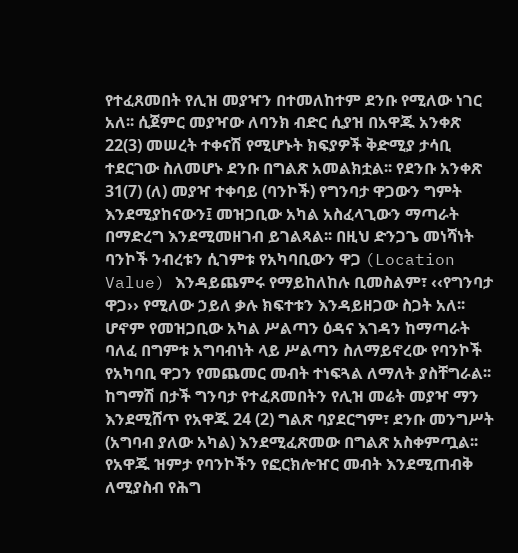የተፈጸመበት የሊዝ መያዣን በተመለከተም ደንቡ የሚለው ነገር አለ፡፡ ሲጀምር መያዣው ለባንክ ብድር ሲያዝ በአዋጁ አንቀጽ 22(3) መሠረት ተቀናሽ የሚሆኑት ክፍያዎች ቅድሚያ ታሳቢ ተደርገው ስለመሆኑ ደንቡ በግልጽ አመልክቷል፡፡ የደንቡ አንቀጽ 31(7) (ለ) መያዣ ተቀባይ (ባንኮች) የግንባታ ዋጋውን ግምት እንደሚያከናውን፤ መዝጋቢው አካል አስፈላጊውን ማጣራት በማድረግ እንደሚመዘገብ ይገልጻል፡፡ በዚህ ድንጋጌ መነሻነት ባንኮች ንብረቱን ሲገምቱ የአካባቢውን ዋጋ (Location Value) እንዳይጨምሩ የማይከለከሉ ቢመስልም፣ ‹‹የግንባታ ዋጋ›› የሚለው ኃይለ ቃሉ ክፍተቱን እንዳይዘጋው ስጋት አለ፡፡ ሆኖም የመዝጋቢው አካል ሥልጣን ዕዳና እገዳን ከማጣራት ባለፈ በግምቱ አግባብነት ላይ ሥልጣን ስለማይኖረው የባንኮች የአካባቢ ዋጋን የመጨመር መብት ተነፍጓል ለማለት ያስቸግራል፡፡ ከግማሽ በታች ግንባታ የተፈጸመበትን የሊዝ መሬት መያዣ ማን እንደሚሸጥ የአዋጁ 24 (2) ግልጽ ባያደርግም፣ ደንቡ መንግሥት (አግባብ ያለው አካል) እንደሚፈጽመው በግልጽ አስቀምጧል፡፡ የአዋጁ ዝምታ የባንኮችን የፎርክሎዠር መብት እንደሚጠብቅ ለሚያስብ የሕግ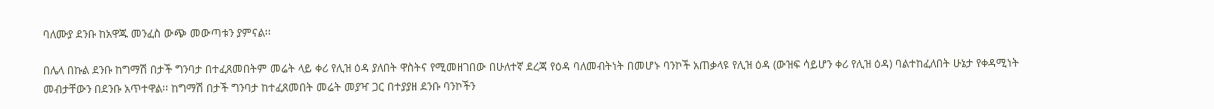ባለሙያ ደንቡ ከአዋጁ መንፈስ ውጭ መውጣቱን ያምናል፡፡

በሌላ በኩል ደንቡ ከግማሽ በታች ግንባታ በተፈጸመበትም መሬት ላይ ቀሪ የሊዝ ዕዳ ያለበት ዋስትና የሚመዘገበው በሁለተኛ ደረጃ የዕዳ ባለመብትነት በመሆኑ ባንኮች አጠቃላዩ የሊዝ ዕዳ (ውዝፍ ሳይሆን ቀሪ የሊዝ ዕዳ) ባልተከፈለበት ሁኔታ የቀዳሚነት መብታቸውን በደንቡ አጥተዋል፡፡ ከግማሽ በታች ግንባታ ከተፈጸመበት መሬት መያዣ ጋር በተያያዘ ደንቡ ባንኮችን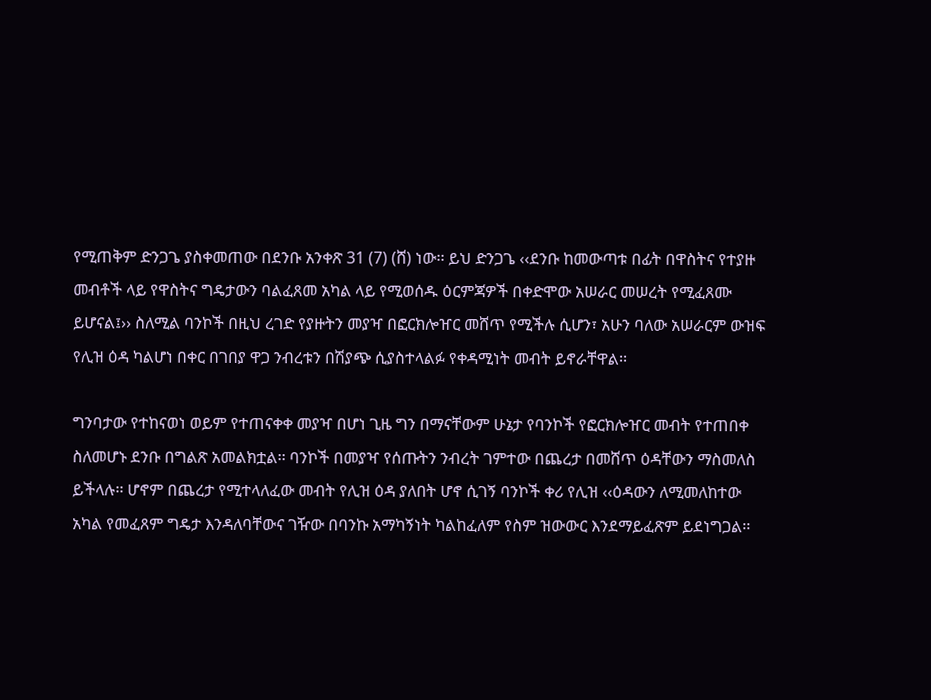የሚጠቅም ድንጋጌ ያስቀመጠው በደንቡ አንቀጽ 31 (7) (ሸ) ነው፡፡ ይህ ድንጋጌ ‹‹ደንቡ ከመውጣቱ በፊት በዋስትና የተያዙ መብቶች ላይ የዋስትና ግዴታውን ባልፈጸመ አካል ላይ የሚወሰዱ ዕርምጃዎች በቀድሞው አሠራር መሠረት የሚፈጸሙ ይሆናል፤›› ስለሚል ባንኮች በዚህ ረገድ የያዙትን መያዣ በፎርክሎዠር መሸጥ የሚችሉ ሲሆን፣ አሁን ባለው አሠራርም ውዝፍ የሊዝ ዕዳ ካልሆነ በቀር በገበያ ዋጋ ንብረቱን በሽያጭ ሲያስተላልፉ የቀዳሚነት መብት ይኖራቸዋል፡፡

ግንባታው የተከናወነ ወይም የተጠናቀቀ መያዣ በሆነ ጊዜ ግን በማናቸውም ሁኔታ የባንኮች የፎርክሎዠር መብት የተጠበቀ ስለመሆኑ ደንቡ በግልጽ አመልክቷል፡፡ ባንኮች በመያዣ የሰጡትን ንብረት ገምተው በጨረታ በመሸጥ ዕዳቸውን ማስመለስ ይችላሉ፡፡ ሆኖም በጨረታ የሚተላለፈው መብት የሊዝ ዕዳ ያለበት ሆኖ ሲገኝ ባንኮች ቀሪ የሊዝ ‹‹ዕዳውን ለሚመለከተው አካል የመፈጸም ግዴታ እንዳለባቸውና ገዥው በባንኩ አማካኝነት ካልከፈለም የስም ዝውውር እንደማይፈጽም ይደነግጋል፡፡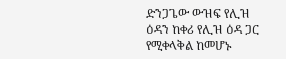ድንጋጌው ውዝፍ የሊዝ ዕዳን ከቀሪ የሊዝ ዕዳ ጋር የሚቀላቅል ከመሆኑ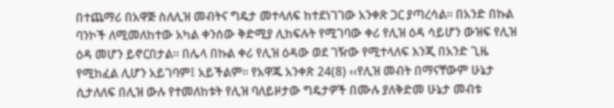በተጨማሪ በአዋጅ ስለሊዝ መብትና ግዴታ መተላለፍ ከተደነገገው አንቀጽ ጋር ያጣረሳል፡፡ በአንድ በኩል ባንኮች ለሚመለከተው አካል ቀንሰው ቅድሚያ ሊከፍሉት የሚገባው ቀሪ የሊዝ ዕዳ ሳይሆን ውዝፍ የሊዝ ዕዳ መሆን ይኖርበታል፡፡ በሌላ በኩል ቀሪ የሊዝ ዕዳው ወደ ገዥው የሚተላለፍ እንጂ በአንድ ጊዜ የሚከፈል ሊሆን አይገባም፤ አይችልም፡፡ የአዋጁ አንቀጽ 24(8) ‹‹የሊዝ መብት በማናቸውም ሁኔታ ሲታለለፍ በሊዝ ውሉ የተመለከቱት የሊዝ ባለይዞታው ግዴታዎች በሙሉ ያለቅድመ ሁኔታ መብቱ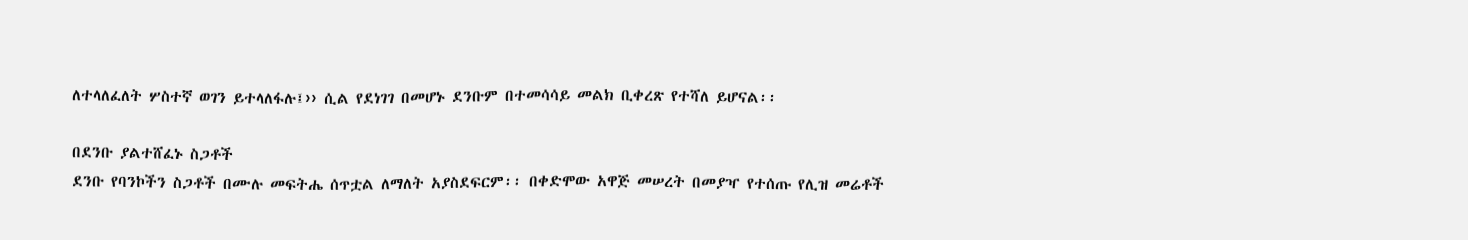ለተላለፈለት ሦስተኛ ወገን ይተላለፋሉ፤›› ሲል የደነገገ በመሆኑ ደንቡም በተመሳሳይ መልክ ቢቀረጽ የተሻለ ይሆናል፡፡

በደንቡ ያልተሸፈኑ ስጋቶች
ደንቡ የባንኮችን ስጋቶች በሙሉ መፍትሔ ሰጥቷል ለማለት አያስደፍርም፡፡ በቀድሞው አዋጅ መሠረት በመያዣ የተሰጡ የሊዝ መሬቶች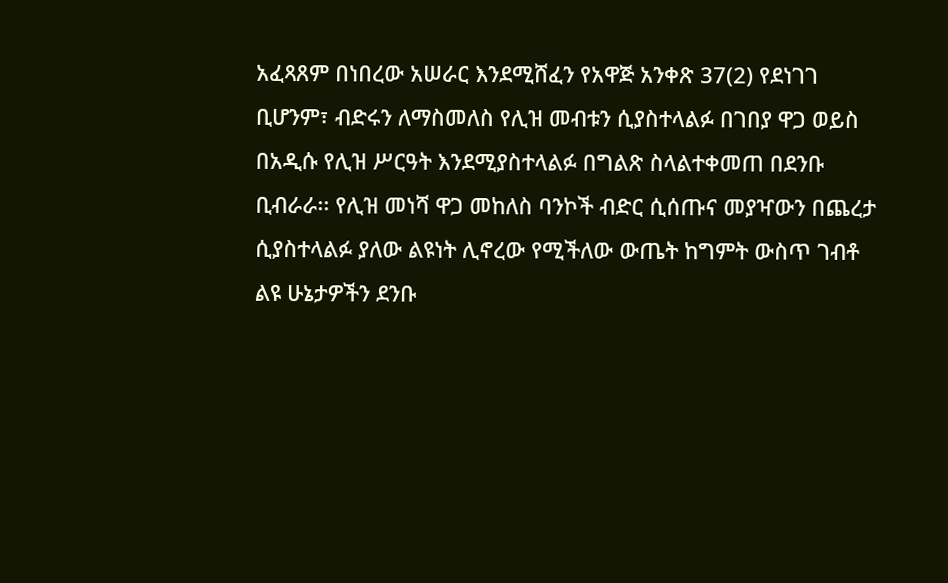አፈጻጸም በነበረው አሠራር እንደሚሸፈን የአዋጅ አንቀጽ 37(2) የደነገገ ቢሆንም፣ ብድሩን ለማስመለስ የሊዝ መብቱን ሲያስተላልፉ በገበያ ዋጋ ወይስ በአዲሱ የሊዝ ሥርዓት እንደሚያስተላልፉ በግልጽ ስላልተቀመጠ በደንቡ ቢብራራ፡፡ የሊዝ መነሻ ዋጋ መከለስ ባንኮች ብድር ሲሰጡና መያዣውን በጨረታ ሲያስተላልፉ ያለው ልዩነት ሊኖረው የሚችለው ውጤት ከግምት ውስጥ ገብቶ ልዩ ሁኔታዎችን ደንቡ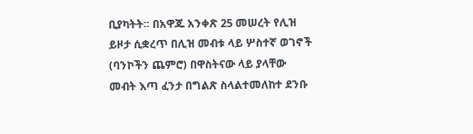ቢያካትት፡፡ በአዋጁ አንቀጽ 25 መሠረት የሊዝ ይዞታ ሲቋረጥ በሊዝ መብቱ ላይ ሦስተኛ ወገኖች (ባንኮችን ጨምሮ) በዋስትናው ላይ ያላቸው መብት እጣ ፈንታ በግልጽ ስላልተመለከተ ደንቡ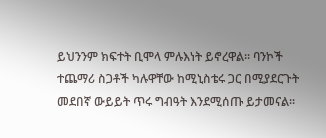ይህንንም ክፍተት ቢሞላ ምሉእነት ይኖረዋል፡፡ ባንኮች ተጨማሪ ስጋቶች ካሉዋቸው ከሚኒስቴሩ ጋር በሚያደርጉት መደበኛ ውይይት ጥሩ ግብዓት እንደሚሰጡ ይታመናል፡፡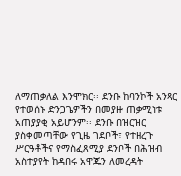ለማጠቃለል እንሞክር፡፡ ደንቡ ከባንኮች አንጻር የተወሰኑ ድንጋጌዎችን በመያዙ ጠቃሚነቱ አጠያያቂ አይሆንም፡፡ ደንቡ በዝርዝር ያስቀመጣቸው የጊዜ ገደቦች፣ የተዘረጉ ሥርዓቶችና የማስፈጸሚያ ደንቦች በሕዝብ አስተያየት ከዳበሩ አዋጁን ለመረዳት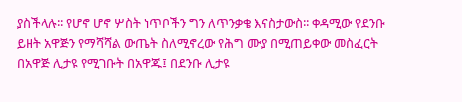ያስችላሉ፡፡ የሆኖ ሆኖ ሦስት ነጥቦችን ግን ለጥንቃቄ እናስታውስ፡፡ ቀዳሚው የደንቡ ይዘት አዋጅን የማሻሻል ውጤት ስለሚኖረው የሕግ ሙያ በሚጠይቀው መስፈርት በአዋጅ ሊታዩ የሚገቡት በአዋጁ፤ በደንቡ ሊታዩ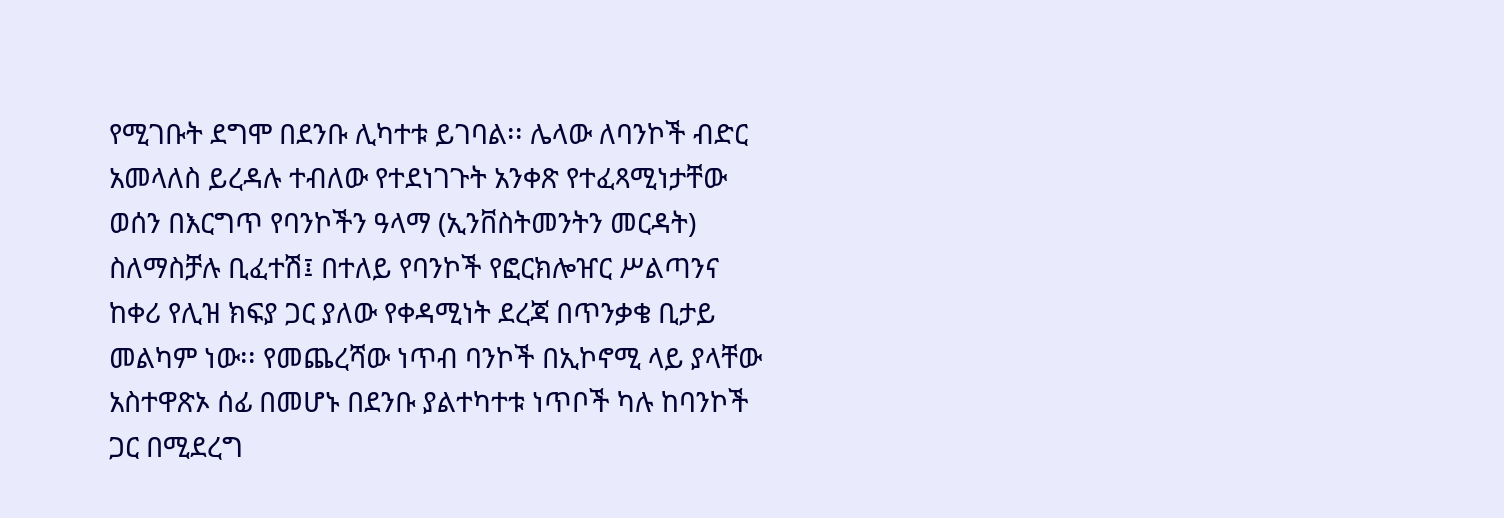የሚገቡት ደግሞ በደንቡ ሊካተቱ ይገባል፡፡ ሌላው ለባንኮች ብድር አመላለስ ይረዳሉ ተብለው የተደነገጉት አንቀጽ የተፈጻሚነታቸው ወሰን በእርግጥ የባንኮችን ዓላማ (ኢንቨስትመንትን መርዳት) ስለማስቻሉ ቢፈተሽ፤ በተለይ የባንኮች የፎርክሎዠር ሥልጣንና ከቀሪ የሊዝ ክፍያ ጋር ያለው የቀዳሚነት ደረጃ በጥንቃቄ ቢታይ መልካም ነው፡፡ የመጨረሻው ነጥብ ባንኮች በኢኮኖሚ ላይ ያላቸው አስተዋጽኦ ሰፊ በመሆኑ በደንቡ ያልተካተቱ ነጥቦች ካሉ ከባንኮች ጋር በሚደረግ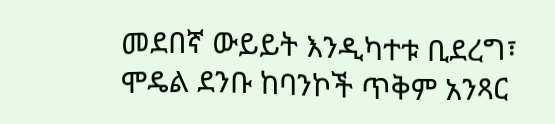መደበኛ ውይይት እንዲካተቱ ቢደረግ፣ ሞዴል ደንቡ ከባንኮች ጥቅም አንጻር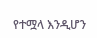የተሟላ እንዲሆን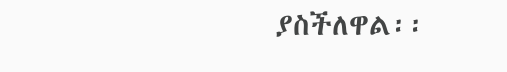ያስችለዋል፡፡